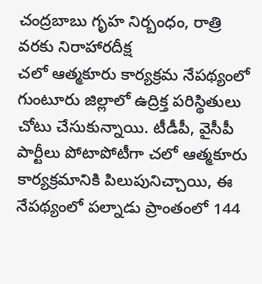చంద్రబాబు గృహ నిర్బంధం, రాత్రి వరకు నిరాహారదీక్ష
చలో ఆత్మకూరు కార్యక్రమ నేపథ్యంలో గుంటూరు జిల్లాలో ఉద్రిక్త పరిస్థితులు చోటు చేసుకున్నాయి. టీడీపీ, వైసీపీ పార్టీలు పోటాపోటీగా చలో ఆత్మకూరు కార్యక్రమానికి పిలుపునిచ్చాయి, ఈ నేపథ్యంలో పల్నాడు ప్రాంతంలో 144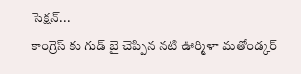సెక్షన్...
కాంగ్రెస్ కు గుడ్ బై చెప్పిన నటి ఊర్మిళా మతోండ్కర్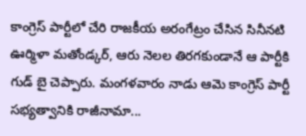కాంగ్రెస్ పార్టీలో చేరి రాజకీయ అరంగేట్రం చేసిన సినీనటి ఊర్మిళా మతోండ్కర్, ఆరు నెలల తిరగకుండానే ఆ పార్టీకి గుడ్ బై చెప్పారు. మంగళవారం నాడు ఆమె కాంగ్రెస్ పార్టీ సభ్యత్వానికి రాజీనామా...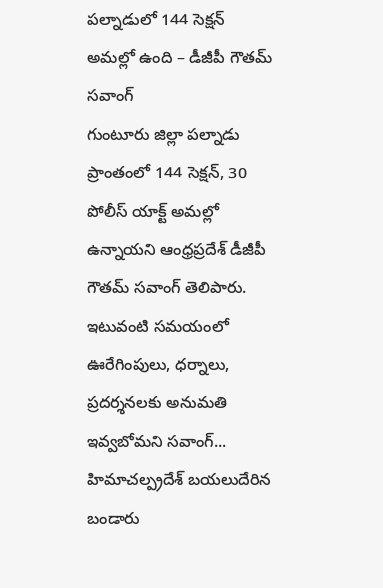పల్నాడులో 144 సెక్షన్ అమల్లో ఉంది – డీజీపీ గౌతమ్ సవాంగ్
గుంటూరు జిల్లా పల్నాడు ప్రాంతంలో 144 సెక్షన్, 30 పోలీస్ యాక్ట్ అమల్లో ఉన్నాయని ఆంధ్రప్రదేశ్ డీజీపీ గౌతమ్ సవాంగ్ తెలిపారు. ఇటువంటి సమయంలో ఊరేగింపులు, ధర్నాలు, ప్రదర్శనలకు అనుమతి ఇవ్వబోమని సవాంగ్...
హిమాచల్ప్రదేశ్ బయలుదేరిన బండారు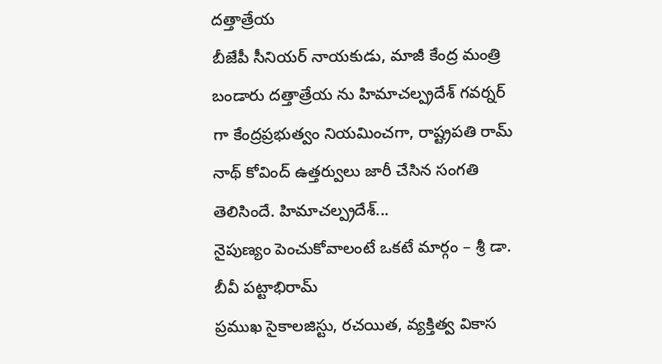దత్తాత్రేయ
బీజేపీ సీనియర్ నాయకుడు, మాజీ కేంద్ర మంత్రి బండారు దత్తాత్రేయ ను హిమాచల్ప్రదేశ్ గవర్నర్ గా కేంద్రప్రభుత్వం నియమించగా, రాష్ట్రపతి రామ్ నాథ్ కోవింద్ ఉత్తర్వులు జారీ చేసిన సంగతి తెలిసిందే. హిమాచల్ప్రదేశ్...
నైపుణ్యం పెంచుకోవాలంటే ఒకటే మార్గం – శ్రీ డా. బీవీ పట్టాభిరామ్
ప్రముఖ సైకాలజిస్టు, రచయిత, వ్యక్తిత్వ వికాస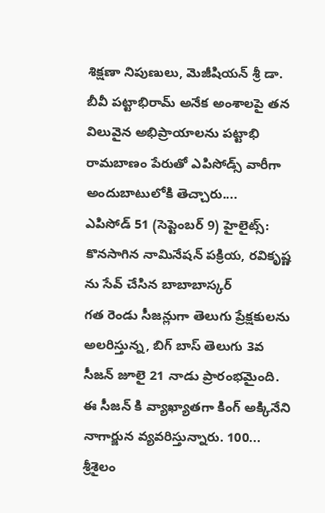శిక్షణా నిపుణులు, మెజీషియన్ శ్రీ డా. బీవీ పట్టాభిరామ్ అనేక అంశాలపై తన విలువైన అభిప్రాయాలను పట్టాభి రామబాణం పేరుతో ఎపిసోడ్స్ వారీగా అందుబాటులోకి తెచ్చారు....
ఎపిసోడ్ 51 (సెప్టెంబర్ 9) హైలైట్స్: కొనసాగిన నామినేషన్ పక్రియ, రవికృష్ణ ను సేవ్ చేసిన బాబాబాస్కర్
గత రెండు సీజన్లుగా తెలుగు ప్రేక్షకులను అలరిస్తున్న, బిగ్ బాస్ తెలుగు 3వ సీజన్ జూలై 21 నాడు ప్రారంభమైంది. ఈ సీజన్ కి వ్యాఖ్యాతగా కింగ్ అక్కినేని నాగార్జున వ్యవరిస్తున్నారు. 100...
శ్రీశైలం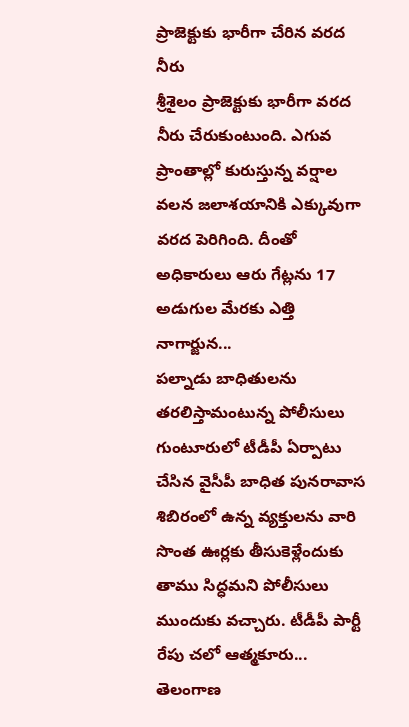ప్రాజెక్టుకు భారీగా చేరిన వరద నీరు
శ్రీశైలం ప్రాజెక్టుకు భారీగా వరద నీరు చేరుకుంటుంది. ఎగువ ప్రాంతాల్లో కురుస్తున్న వర్షాల వలన జలాశయానికి ఎక్కువుగా వరద పెరిగింది. దీంతో అధికారులు ఆరు గేట్లను 17 అడుగుల మేరకు ఎత్తి నాగార్జున...
పల్నాడు బాధితులను తరలిస్తామంటున్న పోలీసులు
గుంటూరులో టీడీపీ ఏర్పాటు చేసిన వైసీపీ బాధిత పునరావాస శిబిరంలో ఉన్న వ్యక్తులను వారి సొంత ఊర్లకు తీసుకెళ్లేందుకు తాము సిద్ధమని పోలీసులు ముందుకు వచ్చారు. టీడీపీ పార్టీ రేపు చలో ఆత్మకూరు...
తెలంగాణ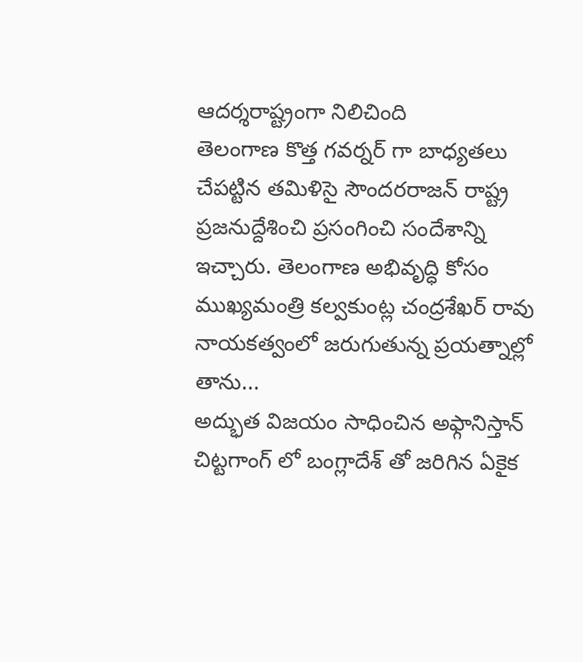ఆదర్శరాష్ట్రంగా నిలిచింది
తెలంగాణ కొత్త గవర్నర్ గా బాధ్యతలు చేపట్టిన తమిళిసై సౌందరరాజన్ రాష్ట్ర ప్రజనుద్దేశించి ప్రసంగించి సందేశాన్ని ఇచ్చారు. తెలంగాణ అభివృద్ధి కోసం ముఖ్యమంత్రి కల్వకుంట్ల చంద్రశేఖర్ రావు నాయకత్వంలో జరుగుతున్న ప్రయత్నాల్లో తాను...
అద్భుత విజయం సాధించిన అఫ్గానిస్తాన్
చిట్టగాంగ్ లో బంగ్లాదేశ్ తో జరిగిన ఏకైక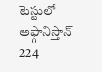టెస్టులో అఫ్గానిస్తాన్ 224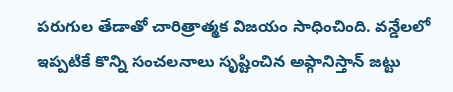పరుగుల తేడాతో చారిత్రాత్మక విజయం సాధించింది. వన్డేలలో ఇప్పటికే కొన్ని సంచలనాలు సృష్టించిన అఫ్గానిస్తాన్ జట్టు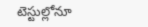టెస్టుల్లోనూ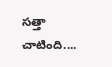సత్తా చాటింది....